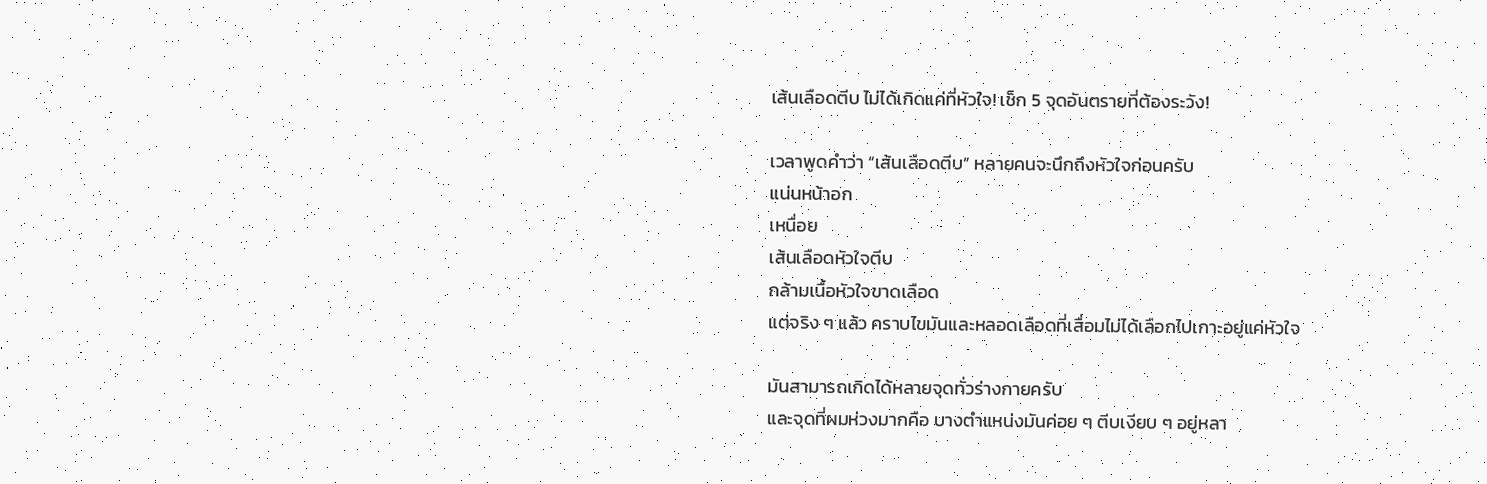เส้นเลือดตีบ ไม่ได้เกิดแค่ที่หัวใจ! เช็ก 5 จุดอันตรายที่ต้องระวัง!

เวลาพูดคำว่า “เส้นเลือดตีบ” หลายคนจะนึกถึงหัวใจก่อนครับ
แน่นหน้าอก
เหนื่อย
เส้นเลือดหัวใจตีบ
กล้ามเนื้อหัวใจขาดเลือด
แต่จริง ๆ แล้ว คราบไขมันและหลอดเลือดที่เสื่อมไม่ได้เลือกไปเกาะอยู่แค่หัวใจ

มันสามารถเกิดได้หลายจุดทั่วร่างกายครับ
และจุดที่ผมห่วงมากคือ บางตำแหน่งมันค่อย ๆ ตีบเงียบ ๆ อยู่หลา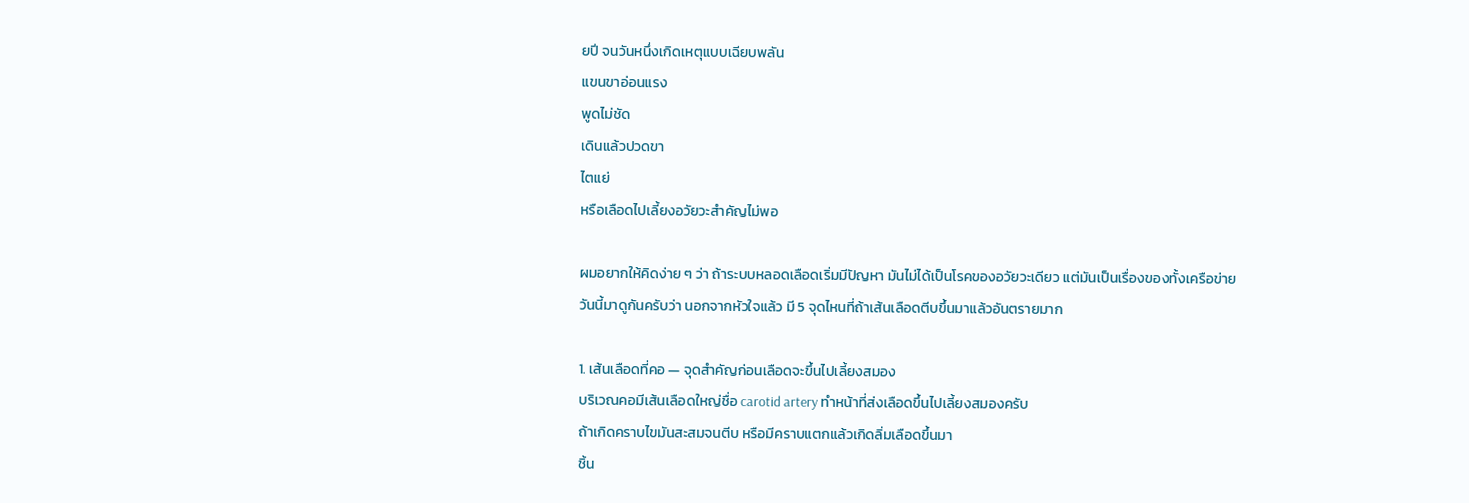ยปี จนวันหนึ่งเกิดเหตุแบบเฉียบพลัน
แขนขาอ่อนแรง
พูดไม่ชัด
เดินแล้วปวดขา
ไตแย่
หรือเลือดไปเลี้ยงอวัยวะสำคัญไม่พอ

ผมอยากให้คิดง่าย ๆ ว่า ถ้าระบบหลอดเลือดเริ่มมีปัญหา มันไม่ได้เป็นโรคของอวัยวะเดียว แต่มันเป็นเรื่องของทั้งเครือข่าย
วันนี้มาดูกันครับว่า นอกจากหัวใจแล้ว มี 5 จุดไหนที่ถ้าเส้นเลือดตีบขึ้นมาแล้วอันตรายมาก

1. เส้นเลือดที่คอ — จุดสำคัญก่อนเลือดจะขึ้นไปเลี้ยงสมอง
บริเวณคอมีเส้นเลือดใหญ่ชื่อ carotid artery ทำหน้าที่ส่งเลือดขึ้นไปเลี้ยงสมองครับ
ถ้าเกิดคราบไขมันสะสมจนตีบ หรือมีคราบแตกแล้วเกิดลิ่มเลือดขึ้นมา
ชิ้น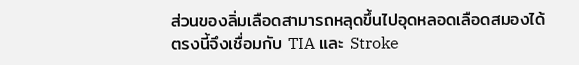ส่วนของลิ่มเลือดสามารถหลุดขึ้นไปอุดหลอดเลือดสมองได้
ตรงนี้จึงเชื่อมกับ TIA และ Stroke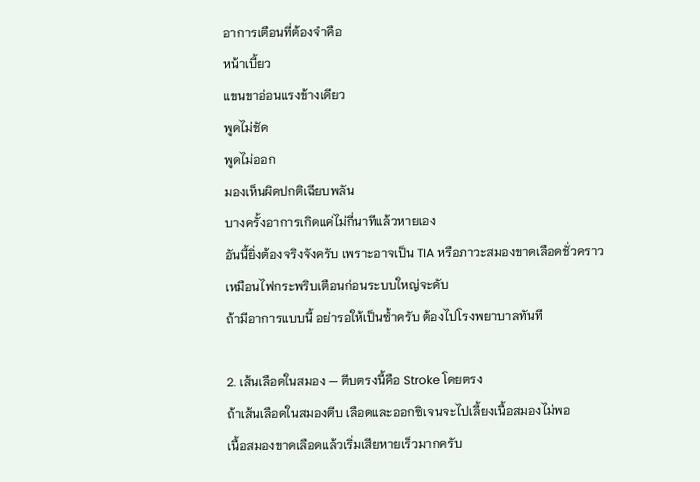อาการเตือนที่ต้องจำคือ
หน้าเบี้ยว
แขนขาอ่อนแรงข้างเดียว
พูดไม่ชัด
พูดไม่ออก
มองเห็นผิดปกติเฉียบพลัน
บางครั้งอาการเกิดแค่ไม่กี่นาทีแล้วหายเอง
อันนี้ยิ่งต้องจริงจังครับ เพราะอาจเป็น TIA หรือภาวะสมองขาดเลือดชั่วคราว
เหมือนไฟกระพริบเตือนก่อนระบบใหญ่จะดับ
ถ้ามีอาการแบบนี้ อย่ารอให้เป็นซ้ำครับ ต้องไปโรงพยาบาลทันที

2. เส้นเลือดในสมอง — ตีบตรงนี้คือ Stroke โดยตรง
ถ้าเส้นเลือดในสมองตีบ เลือดและออกซิเจนจะไปเลี้ยงเนื้อสมองไม่พอ
เนื้อสมองขาดเลือดแล้วเริ่มเสียหายเร็วมากครับ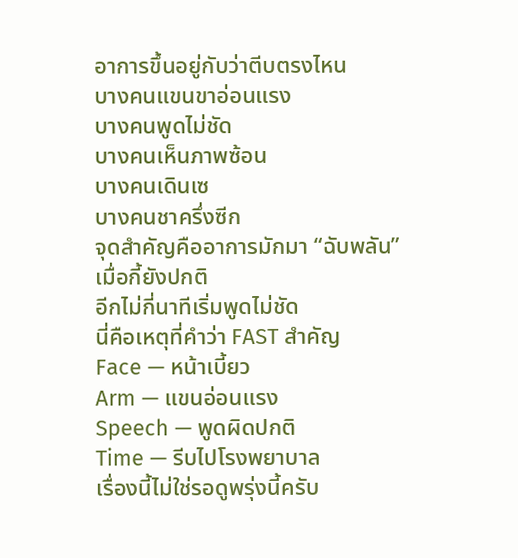อาการขึ้นอยู่กับว่าตีบตรงไหน
บางคนแขนขาอ่อนแรง
บางคนพูดไม่ชัด
บางคนเห็นภาพซ้อน
บางคนเดินเซ
บางคนชาครึ่งซีก
จุดสำคัญคืออาการมักมา “ฉับพลัน”
เมื่อกี้ยังปกติ
อีกไม่กี่นาทีเริ่มพูดไม่ชัด
นี่คือเหตุที่คำว่า FAST สำคัญ
Face — หน้าเบี้ยว
Arm — แขนอ่อนแรง
Speech — พูดผิดปกติ
Time — รีบไปโรงพยาบาล
เรื่องนี้ไม่ใช่รอดูพรุ่งนี้ครับ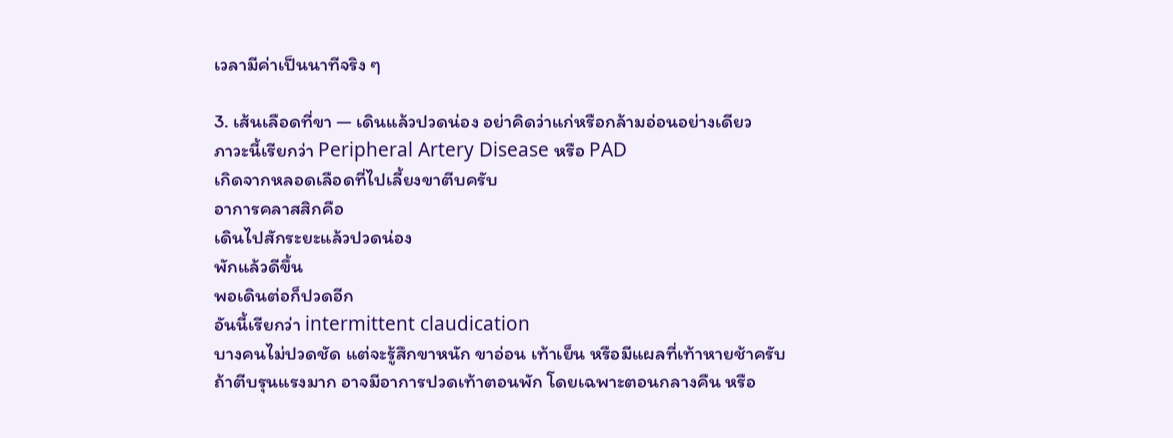เวลามีค่าเป็นนาทีจริง ๆ

3. เส้นเลือดที่ขา — เดินแล้วปวดน่อง อย่าคิดว่าแก่หรือกล้ามอ่อนอย่างเดียว
ภาวะนี้เรียกว่า Peripheral Artery Disease หรือ PAD
เกิดจากหลอดเลือดที่ไปเลี้ยงขาตีบครับ
อาการคลาสสิกคือ
เดินไปสักระยะแล้วปวดน่อง
พักแล้วดีขึ้น
พอเดินต่อก็ปวดอีก
อันนี้เรียกว่า intermittent claudication
บางคนไม่ปวดชัด แต่จะรู้สึกขาหนัก ขาอ่อน เท้าเย็น หรือมีแผลที่เท้าหายช้าครับ
ถ้าตีบรุนแรงมาก อาจมีอาการปวดเท้าตอนพัก โดยเฉพาะตอนกลางคืน หรือ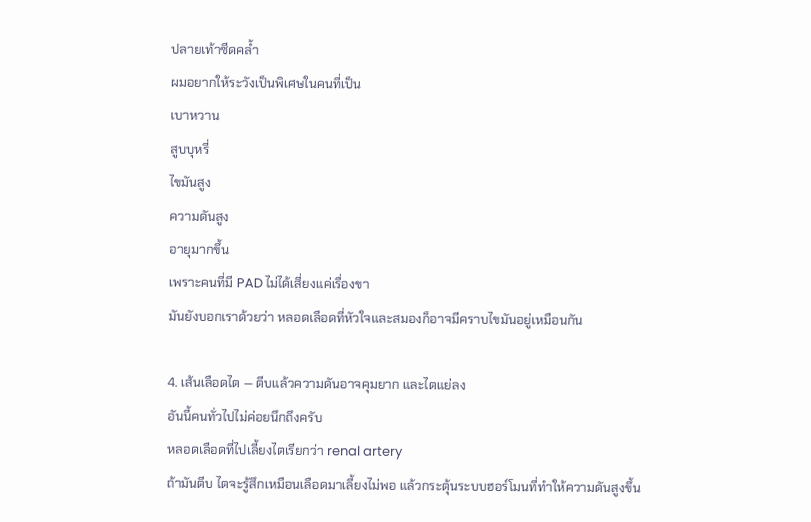ปลายเท้าซีดคล้ำ
ผมอยากให้ระวังเป็นพิเศษในคนที่เป็น
เบาหวาน
สูบบุหรี่
ไขมันสูง
ความดันสูง
อายุมากขึ้น
เพราะคนที่มี PAD ไม่ได้เสี่ยงแค่เรื่องขา
มันยังบอกเราด้วยว่า หลอดเลือดที่หัวใจและสมองก็อาจมีคราบไขมันอยู่เหมือนกัน

4. เส้นเลือดไต — ตีบแล้วความดันอาจคุมยาก และไตแย่ลง
อันนี้คนทั่วไปไม่ค่อยนึกถึงครับ
หลอดเลือดที่ไปเลี้ยงไตเรียกว่า renal artery
ถ้ามันตีบ ไตจะรู้สึกเหมือนเลือดมาเลี้ยงไม่พอ แล้วกระตุ้นระบบฮอร์โมนที่ทำให้ความดันสูงขึ้น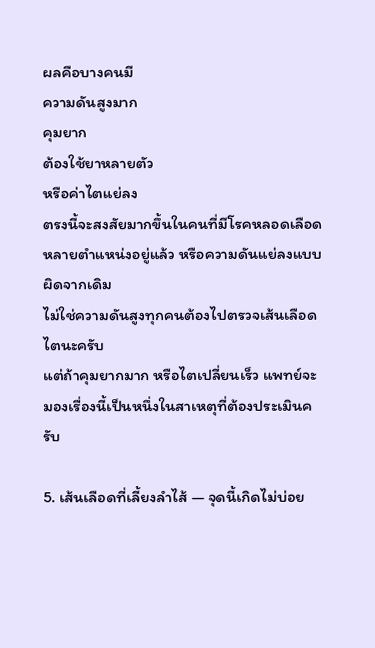ผลคือบางคนมี
ความดันสูงมาก
คุมยาก
ต้องใช้ยาหลายตัว
หรือค่าไตแย่ลง
ตรงนี้จะสงสัยมากขึ้นในคนที่มีโรคหลอดเลือดหลายตำแหน่งอยู่แล้ว หรือความดันแย่ลงแบบผิดจากเดิม
ไม่ใช่ความดันสูงทุกคนต้องไปตรวจเส้นเลือดไตนะครับ
แต่ถ้าคุมยากมาก หรือไตเปลี่ยนเร็ว แพทย์จะมองเรื่องนี้เป็นหนึ่งในสาเหตุที่ต้องประเมินครับ

5. เส้นเลือดที่เลี้ยงลำไส้ — จุดนี้เกิดไม่บ่อย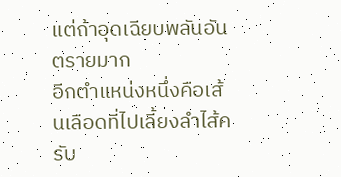แต่ถ้าอุดเฉียบพลันอันตรายมาก
อีกตำแหน่งหนึ่งคือเส้นเลือดที่ไปเลี้ยงลำไส้ครับ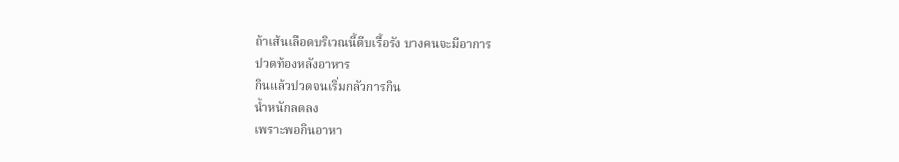ถ้าเส้นเลือดบริเวณนี้ตีบเรื้อรัง บางคนจะมีอาการ
ปวดท้องหลังอาหาร
กินแล้วปวดจนเริ่มกลัวการกิน
น้ำหนักลดลง
เพราะพอกินอาหา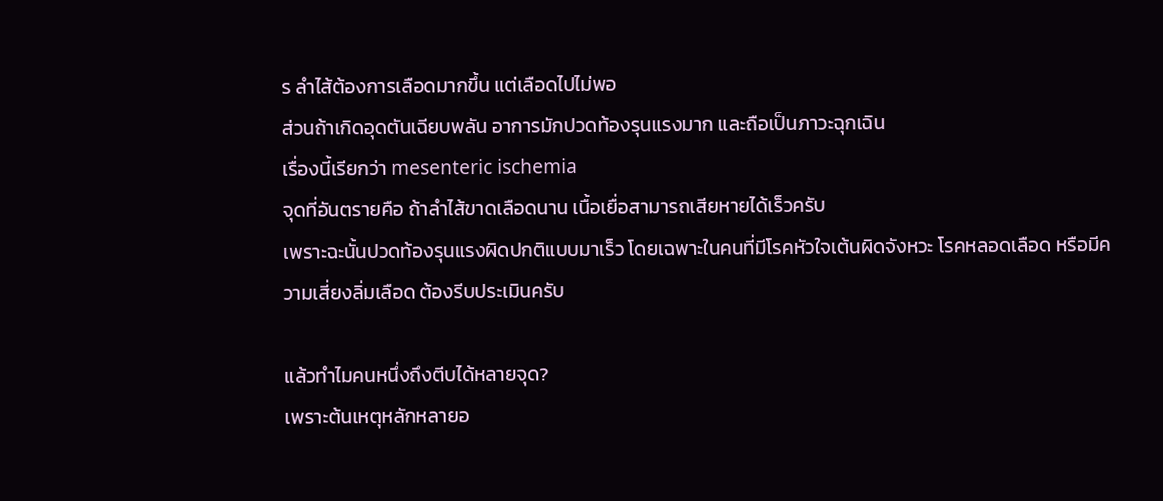ร ลำไส้ต้องการเลือดมากขึ้น แต่เลือดไปไม่พอ
ส่วนถ้าเกิดอุดตันเฉียบพลัน อาการมักปวดท้องรุนแรงมาก และถือเป็นภาวะฉุกเฉิน
เรื่องนี้เรียกว่า mesenteric ischemia
จุดที่อันตรายคือ ถ้าลำไส้ขาดเลือดนาน เนื้อเยื่อสามารถเสียหายได้เร็วครับ
เพราะฉะนั้นปวดท้องรุนแรงผิดปกติแบบมาเร็ว โดยเฉพาะในคนที่มีโรคหัวใจเต้นผิดจังหวะ โรคหลอดเลือด หรือมีความเสี่ยงลิ่มเลือด ต้องรีบประเมินครับ

แล้วทำไมคนหนึ่งถึงตีบได้หลายจุด?
เพราะต้นเหตุหลักหลายอ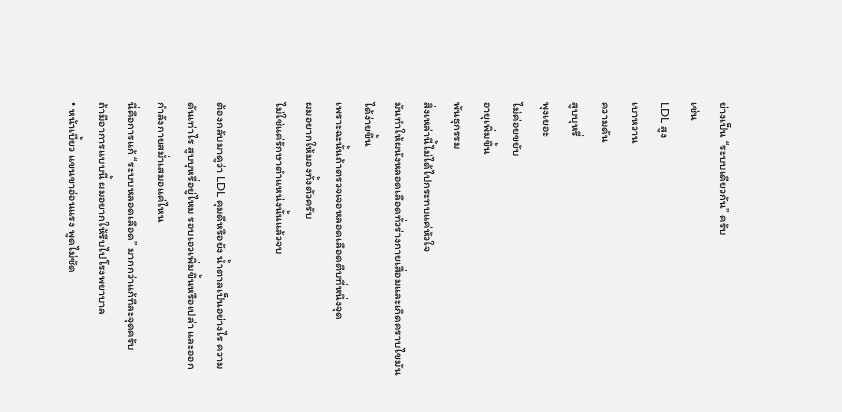ย่างเป็น “ระบบเดียวกัน” ครับ
เช่น
LDL สูง
เบาหวาน
ความดัน
สูบบุหรี่
พุงเยอะ
ไม่ค่อยขยับ
อายุเพิ่มขึ้น
พันธุกรรม
สิ่งเหล่านี้ไม่ได้ไปกระทบแค่หัวใจ
มันทำให้ผนังหลอดเลือดทั่วร่างกายเสื่อมและเกิดคราบไขมันได้ง่ายขึ้น
เพราะฉะนั้นถ้าตรวจเจอหลอดเลือดตีบที่หนึ่งจุด
ผมอยากให้มองทั้งตัวครับ
ไม่ใช่แค่รักษาตำแหน่งนั้นแล้วจบ

ต้องกลับมาดูว่า LDL คุมดีหรือยัง น้ำตาลเป็นอย่างไร ความดันเท่าไร สูบบุหรี่อยู่ไหม รอบเอวเพิ่มขึ้นหรือเปล่า และออกกำลังกายสม่ำเสมอแค่ไหน
นี่คือการแก้ “ระบบหลอดเลือด” มากกว่าแก้ทีละจุดครับ
ถ้ามีอาการแบบนี้ ผมอยากให้รีบไปโรงพยาบาล
• หน้าเบี้ยว แขนขาอ่อนแรง พูดไม่ชัด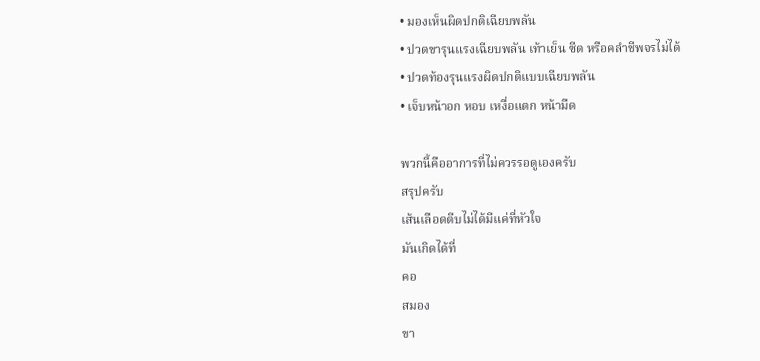• มองเห็นผิดปกติเฉียบพลัน
• ปวดขารุนแรงเฉียบพลัน เท้าเย็น ซีด หรือคลำชีพจรไม่ได้
• ปวดท้องรุนแรงผิดปกติแบบเฉียบพลัน
• เจ็บหน้าอก หอบ เหงื่อแตก หน้ามืด

พวกนี้คืออาการที่ไม่ควรรอดูเองครับ
สรุปครับ
เส้นเลือดตีบไม่ได้มีแค่ที่หัวใจ
มันเกิดได้ที่
คอ
สมอง
ขา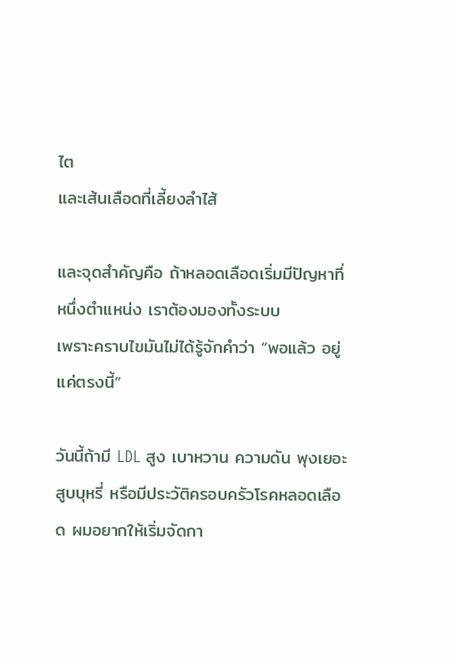ไต
และเส้นเลือดที่เลี้ยงลำไส้

และจุดสำคัญคือ ถ้าหลอดเลือดเริ่มมีปัญหาที่หนึ่งตำแหน่ง เราต้องมองทั้งระบบ
เพราะคราบไขมันไม่ได้รู้จักคำว่า “พอแล้ว อยู่แค่ตรงนี้”

วันนี้ถ้ามี LDL สูง เบาหวาน ความดัน พุงเยอะ สูบบุหรี่ หรือมีประวัติครอบครัวโรคหลอดเลือด ผมอยากให้เริ่มจัดกา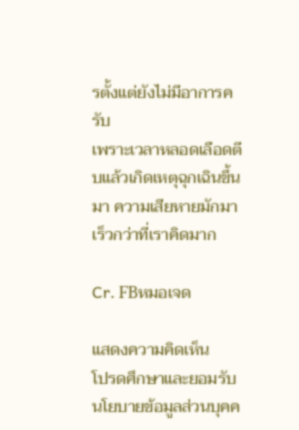รตั้งแต่ยังไม่มีอาการครับ
เพราะเวลาหลอดเลือดตีบแล้วเกิดเหตุฉุกเฉินขึ้นมา ความเสียหายมักมาเร็วกว่าที่เราคิดมาก

Cr. FBหมอเจด

แสดงความคิดเห็น
โปรดศึกษาและยอมรับนโยบายข้อมูลส่วนบุคค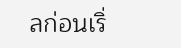ลก่อนเริ่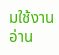มใช้งาน อ่าน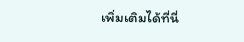เพิ่มเติมได้ที่นี่